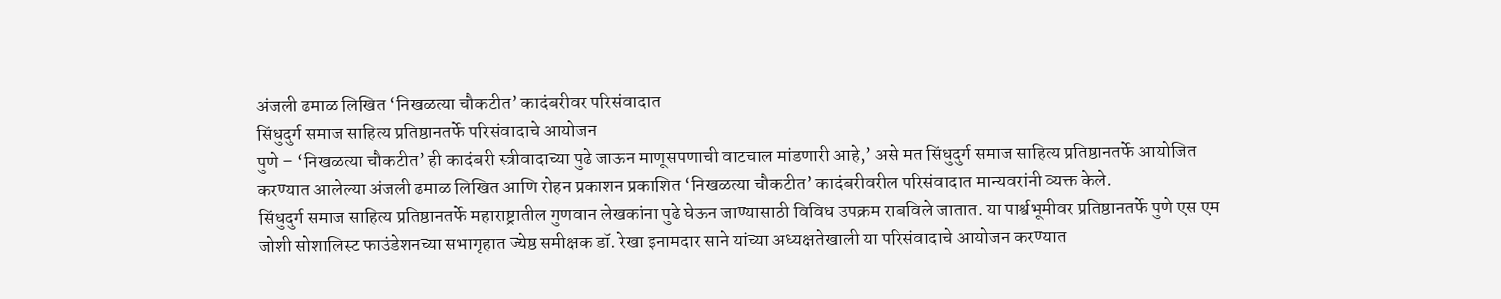अंजली ढमाळ लिखित ‘निखळत्या चौकटीत’ कादंबरीवर परिसंवादात
सिंधुदुर्ग समाज साहित्य प्रतिष्ठानतर्फे परिसंवादाचे आयोजन
पुणे – ‘निखळत्या चौकटीत’ ही कादंबरी स्त्रीवादाच्या पुढे जाऊन माणूसपणाची वाटचाल मांडणारी आहे,’ असे मत सिंधुदुर्ग समाज साहित्य प्रतिष्ठानतर्फे आयोजित करण्यात आलेल्या अंजली ढमाळ लिखित आणि रोहन प्रकाशन प्रकाशित ‘निखळत्या चौकटीत’ कादंबरीवरील परिसंवादात मान्यवरांनी व्यक्त केले.
सिंधुदुर्ग समाज साहित्य प्रतिष्ठानतर्फे महाराष्ट्रातील गुणवान लेखकांना पुढे घेऊन जाण्यासाठी विविध उपक्रम राबविले जातात. या पार्श्वभूमीवर प्रतिष्ठानतर्फे पुणे एस एम जोशी सोशालिस्ट फाउंडेशनच्या सभागृहात ज्येष्ठ समीक्षक डॉ. रेखा इनामदार साने यांच्या अध्यक्षतेखाली या परिसंवादाचे आयोजन करण्यात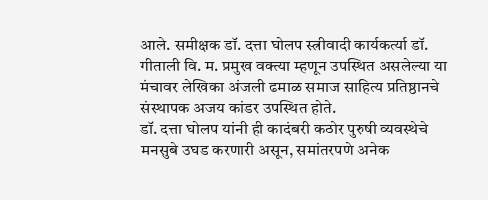आले. समीक्षक डॉ. दत्ता घोलप स्त्रीवादी कार्यकर्त्या डॉ. गीताली वि. म. प्रमुख वक्त्या म्हणून उपस्थित असलेल्या या मंचावर लेखिका अंजली ढमाळ समाज साहित्य प्रतिष्ठानचे संस्थापक अजय कांडर उपस्थित होते.
डॉ. दत्ता घोलप यांनी ही कादंबरी कठोर पुरुषी व्यवस्थेचे मनसुबे उघड करणारी असून, समांतरपणे अनेक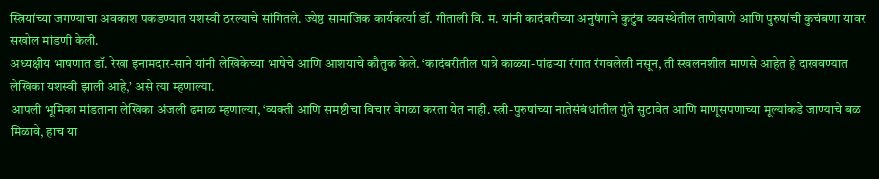स्त्रियांच्या जगण्याचा अवकाश पकडण्यात यशस्वी ठरल्याचे सांगितले. ज्येष्ठ सामाजिक कार्यकर्त्या डॉ. गीताली वि. म. यांनी कादंबरीच्या अनुषंगाने कुटुंब व्यवस्थेतील ताणेबाणे आणि पुरुषांची कुचंबणा यावर सखोल मांडणी केली.
अध्यक्षीय भाषणात डॉ. रेखा इनामदार-साने यांनी लेखिकेच्या भाषेचे आणि आशयाचे कौतुक केले. ‘कादंबरीतील पात्रे काळ्या-पांढऱ्या रंगात रंगवलेली नसून, ती स्खलनशील माणसे आहेत हे दाखवण्यात लेखिका यशस्वी झाली आहे,’ असे त्या म्हणाल्या.
आपली भूमिका मांडताना लेखिका अंजली ढमाळ म्हणाल्या, ‘व्यक्ती आणि समष्टीचा विचार वेगळा करता येत नाही. स्त्री-पुरुषांच्या नातेसंबंधांतील गुंते सुटावेत आणि माणूसपणाच्या मूल्यांकडे जाण्याचे बळ मिळावे, हाच या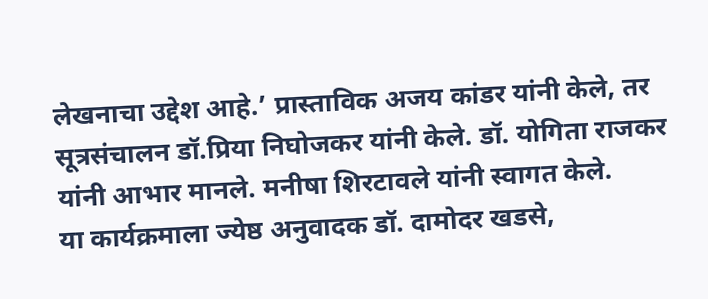लेखनाचा उद्देश आहे.’ प्रास्ताविक अजय कांडर यांनी केले, तर सूत्रसंचालन डॉ.प्रिया निघोजकर यांनी केले. डॉ. योगिता राजकर यांनी आभार मानले. मनीषा शिरटावले यांनी स्वागत केले.
या कार्यक्रमाला ज्येष्ठ अनुवादक डॉ. दामोदर खडसे,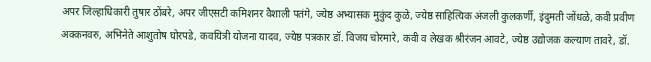अपर जिल्हाधिकारी तुषार ठोंबरे, अपर जीएसटी कमिशनर वैशाली पतंगे, ज्येष्ठ अभ्यासक मुकुंद कुळे, ज्येष्ठ साहित्यिक अंजली कुलकर्णी, इंदुमती जोंधळे, कवी प्रवीण अक्कनवरु, अभिनेते आशुतोष घोरपडे, कवयित्री योजना यादव, ज्येष्ठ पत्रकार डॉ. विजय चोरमारे, कवी व लेखक श्रीरंजन आवटे, ज्येष्ठ उद्योजक कल्याण तावरे, डॉ.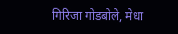गिरिजा गोडबोले, मेधा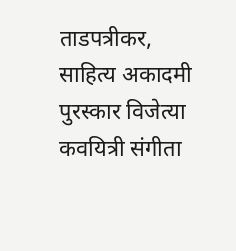ताडपत्रीकर, साहित्य अकादमी पुरस्कार विजेत्या कवयित्री संगीता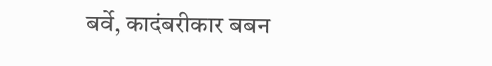बर्वे, कादंबरीकार बबन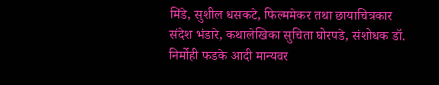मिंडे, सुशील धसकटे, फिल्ममेकर तथा छायाचित्रकार संदेश भंडारे, कथालेखिका सुचिता घोरपडे, संशोधक डॉ. निर्मोही फडके आदी मान्यवर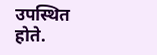उपस्थित होते.